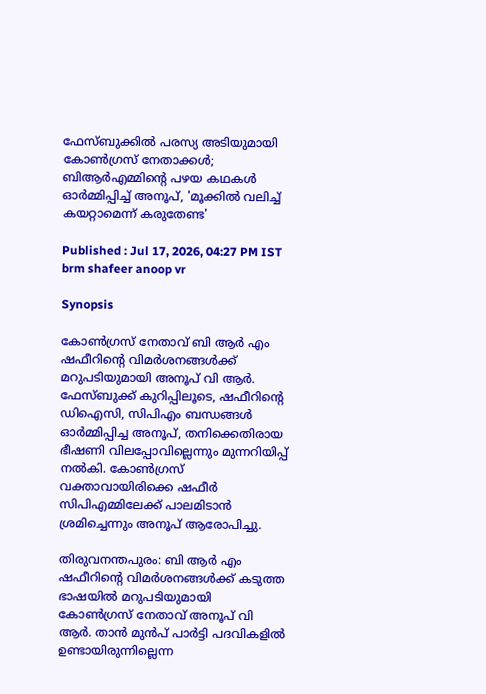ഫേസ്ബുക്കിൽ പരസ്യ അടിയുമായി കോൺഗ്രസ് നേതാക്കൾ; ബിആ‍ർഎമ്മിന്‍റെ പഴയ കഥകൾ ഓർമ്മിപ്പിച്ച് അനൂപ്, 'മൂക്കിൽ വലിച്ച് കയറ്റാമെന്ന് കരുതേണ്ട'

Published : Jul 17, 2026, 04:27 PM IST
brm shafeer anoop vr

Synopsis

കോൺഗ്രസ് നേതാവ് ബി ആർ എം ഷഫീറിന്‍റെ വിമർശനങ്ങൾക്ക് മറുപടിയുമായി അനൂപ് വി ആർ. ഫേസ്ബുക്ക് കുറിപ്പിലൂടെ, ഷഫീറിന്‍റെ ഡിഐസി, സിപിഎം ബന്ധങ്ങൾ ഓർമ്മിപ്പിച്ച അനൂപ്, തനിക്കെതിരായ ഭീഷണി വിലപ്പോവില്ലെന്നും മുന്നറിയിപ്പ് നൽകി. കോൺഗ്രസ് വക്താവായിരിക്കെ ഷഫീർ സിപിഎമ്മിലേക്ക് പാലമിടാൻ ശ്രമിച്ചെന്നും അനൂപ് ആരോപിച്ചു.

തിരുവനന്തപുരം: ബി ആർ എം ഷഫീറിന്‍റെ വിമർശനങ്ങൾക്ക് കടുത്ത ഭാഷയിൽ മറുപടിയുമായി കോൺഗ്രസ് നേതാവ് അനൂപ് വി ആർ. താൻ മുൻപ് പാർട്ടി പദവികളിൽ ഉണ്ടായിരുന്നില്ലെന്ന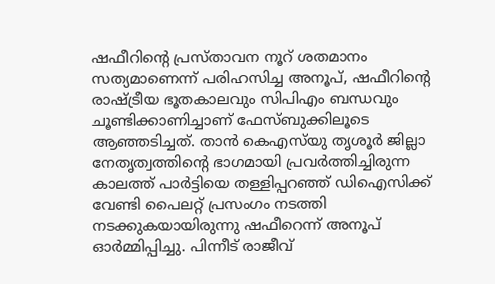ഷഫീറിന്‍റെ പ്രസ്താവന നൂറ് ശതമാനം സത്യമാണെന്ന് പരിഹസിച്ച അനൂപ്, ഷഫീറിന്‍റെ രാഷ്ട്രീയ ഭൂതകാലവും സിപിഎം ബന്ധവും ചൂണ്ടിക്കാണിച്ചാണ് ഫേസ്‌ബുക്കിലൂടെ ആഞ്ഞടിച്ചത്. താൻ കെഎസ്‍യു തൃശൂർ ജില്ലാ നേതൃത്വത്തിന്‍റെ ഭാഗമായി പ്രവർത്തിച്ചിരുന്ന കാലത്ത് പാർട്ടിയെ തള്ളിപ്പറഞ്ഞ് ഡിഐസിക്ക് വേണ്ടി പൈലറ്റ് പ്രസംഗം നടത്തി നടക്കുകയായിരുന്നു ഷഫീറെന്ന് അനൂപ് ഓർമ്മിപ്പിച്ചു. പിന്നീട് രാജീവ്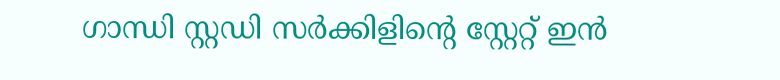ഗാന്ധി സ്റ്റഡി സർക്കിളിന്‍റെ സ്റ്റേറ്റ് ഇൻ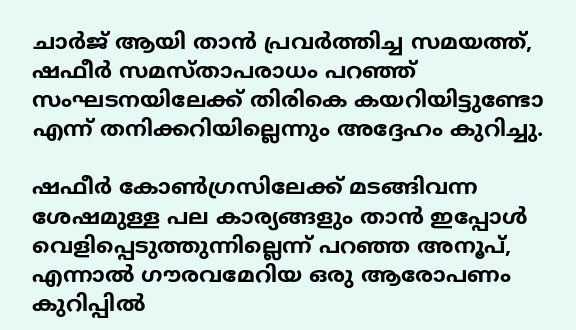ചാർജ് ആയി താൻ പ്രവർത്തിച്ച സമയത്ത്, ഷഫീർ സമസ്താപരാധം പറഞ്ഞ് സംഘടനയിലേക്ക് തിരികെ കയറിയിട്ടുണ്ടോ എന്ന് തനിക്കറിയില്ലെന്നും അദ്ദേഹം കുറിച്ചു.

ഷഫീർ കോൺഗ്രസിലേക്ക് മടങ്ങിവന്ന ശേഷമുള്ള പല കാര്യങ്ങളും താൻ ഇപ്പോൾ വെളിപ്പെടുത്തുന്നില്ലെന്ന് പറഞ്ഞ അനൂപ്, എന്നാൽ ഗൗരവമേറിയ ഒരു ആരോപണം കുറിപ്പിൽ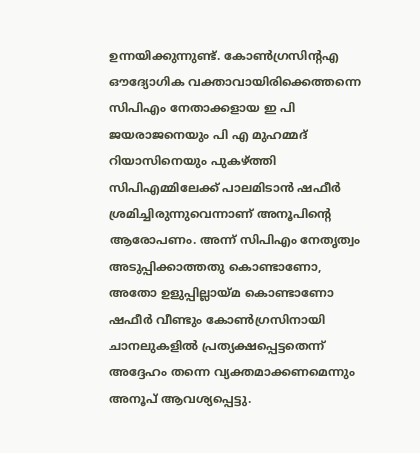ഉന്നയിക്കുന്നുണ്ട്. കോൺഗ്രസിന്‍റഎ ഔദ്യോഗിക വക്താവായിരിക്കെത്തന്നെ സിപിഎം നേതാക്കളായ ഇ പി ജയരാജനെയും പി എ മുഹമ്മദ് റിയാസിനെയും പുകഴ്ത്തി സിപിഎമ്മിലേക്ക് പാലമിടാൻ ഷഫീർ ശ്രമിച്ചിരുന്നുവെന്നാണ് അനൂപിന്‍റെ ആരോപണം. അന്ന് സിപിഎം നേതൃത്വം അടുപ്പിക്കാത്തതു കൊണ്ടാണോ, അതോ ഉളുപ്പില്ലായ്മ കൊണ്ടാണോ ഷഫീർ വീണ്ടും കോൺഗ്രസിനായി ചാനലുകളിൽ പ്രത്യക്ഷപ്പെട്ടതെന്ന് അദ്ദേഹം തന്നെ വ്യക്തമാക്കണമെന്നും അനൂപ് ആവശ്യപ്പെട്ടു.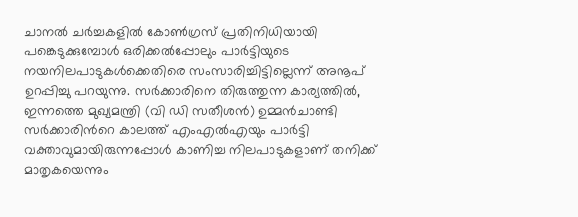ചാനൽ ചർച്ചകളിൽ കോൺഗ്രസ് പ്രതിനിധിയായി പങ്കെടുക്കുമ്പോൾ ഒരിക്കൽപ്പോലും പാർട്ടിയുടെ നയനിലപാടുകൾക്കെതിരെ സംസാരിച്ചിട്ടില്ലെന്ന് അനൂപ് ഉറപ്പിച്ചു പറയുന്നു. സർക്കാരിനെ തിരുത്തുന്ന കാര്യത്തിൽ, ഇന്നത്തെ മുഖ്യമന്ത്രി (വി ഡി സതീശൻ) ഉമ്മൻചാണ്ടി സർക്കാരിന്‍റെ കാലത്ത് എംഎൽഎയും പാർട്ടി വക്താവുമായിരുന്നപ്പോൾ കാണിച്ച നിലപാടുകളാണ് തനിക്ക് മാതൃകയെന്നും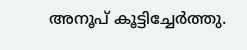അനൂപ് കൂട്ടിച്ചേർത്തു.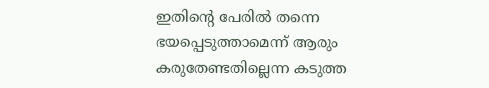ഇതിന്‍റെ പേരിൽ തന്നെ ഭയപ്പെടുത്താമെന്ന് ആരും കരുതേണ്ടതില്ലെന്ന കടുത്ത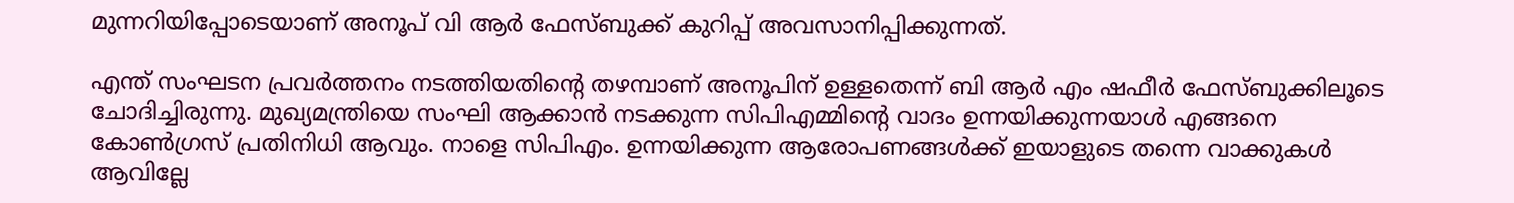മുന്നറിയിപ്പോടെയാണ് അനൂപ് വി ആർ ഫേസ്‌ബുക്ക് കുറിപ്പ് അവസാനിപ്പിക്കുന്നത്.

എന്ത് സംഘടന പ്രവർത്തനം നടത്തിയതിന്‍റെ തഴമ്പാണ് അനൂപിന് ഉള്ളതെന്ന് ബി ആർ എം ഷഫീര്‍ ഫേസ്ബുക്കിലൂടെ ചോദിച്ചിരുന്നു. മുഖ്യമന്ത്രിയെ സംഘി ആക്കാൻ നടക്കുന്ന സിപിഎമ്മിന്‍റെ വാദം ഉന്നയിക്കുന്നയാൾ എങ്ങനെ കോൺഗ്രസ് പ്രതിനിധി ആവും. നാളെ സിപിഎം. ഉന്നയിക്കുന്ന ആരോപണങ്ങൾക്ക് ഇയാളുടെ തന്നെ വാക്കുകൾ ആവില്ലേ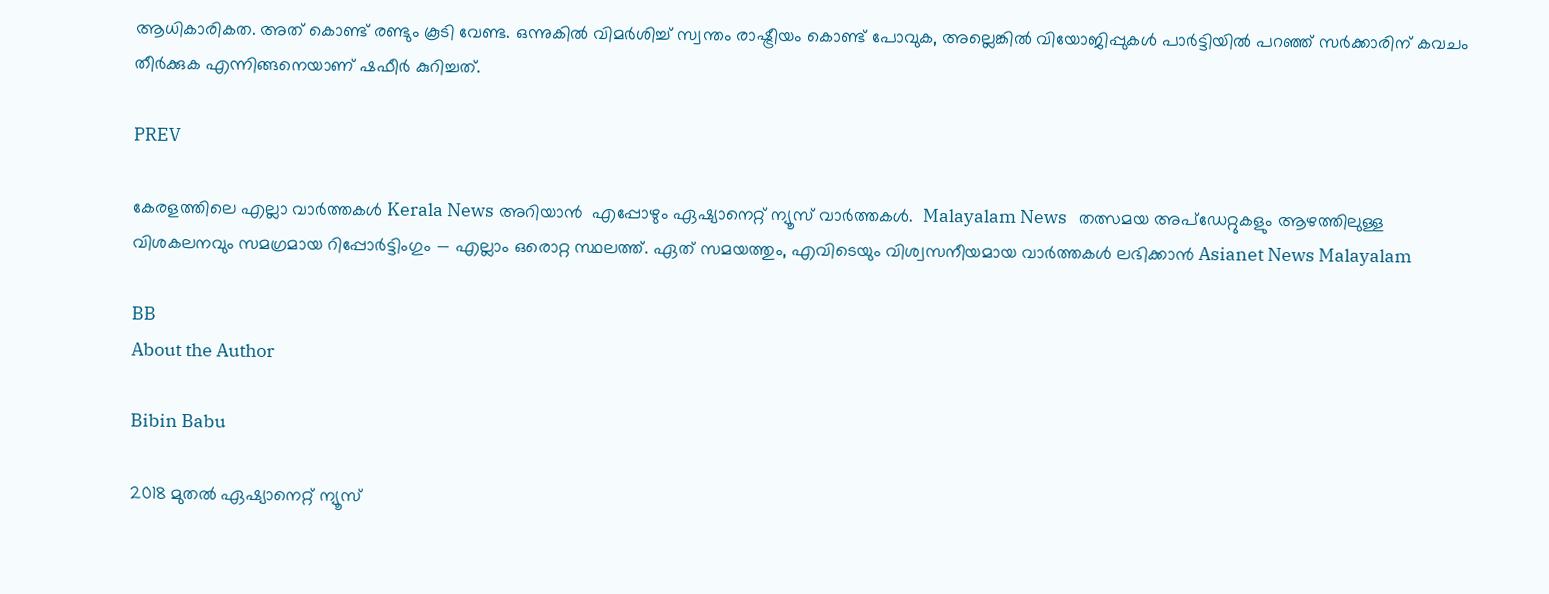ആധികാരികത. അത് കൊണ്ട് രണ്ടും കൂടി വേണ്ട. ഒന്നുകിൽ വിമർശിച്ച് സ്വന്തം രാഷ്ട്രീയം കൊണ്ട് പോവുക, അല്ലെങ്കിൽ വിയോജിപ്പുകൾ പാർട്ടിയിൽ പറഞ്ഞ് സർക്കാരിന് കവചം തീർക്കുക എന്നിങ്ങനെയാണ് ഷഫീർ കുറിച്ചത്.

PREV

കേരളത്തിലെ എല്ലാ വാർത്തകൾ Kerala News അറിയാൻ  എപ്പോഴും ഏഷ്യാനെറ്റ് ന്യൂസ് വാർത്തകൾ.  Malayalam News   തത്സമയ അപ്‌ഡേറ്റുകളും ആഴത്തിലുള്ള വിശകലനവും സമഗ്രമായ റിപ്പോർട്ടിംഗും — എല്ലാം ഒരൊറ്റ സ്ഥലത്ത്. ഏത് സമയത്തും, എവിടെയും വിശ്വസനീയമായ വാർത്തകൾ ലഭിക്കാൻ Asianet News Malayalam

BB
About the Author

Bibin Babu

2018 മുതല്‍ ഏഷ്യാനെറ്റ് ന്യൂസ്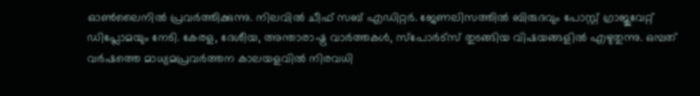ഓണ്‍ലൈനില്‍ പ്രവര്‍ത്തിക്കുന്നു. നിലവില്‍ ചീഫ് സബ് എഡിറ്റർ. ജേണലിസത്തില്‍ ബിരുദവും പോസ്റ്റ് ഗ്രാജുവേറ്റ് ഡിപ്ലോമയും നേടി. കേരള, ദേശീയ, അന്താരാഷ്ട്ര വാര്‍ത്തകള്‍, സ്പോര്‍ട്സ് തുടങ്ങിയ വിഷയങ്ങളില്‍ എഴുതുന്നു. ഒമ്പത് വര്‍ഷത്തെ മാധ്യമപ്രവര്‍ത്തന കാലയളവില്‍ നിരവധി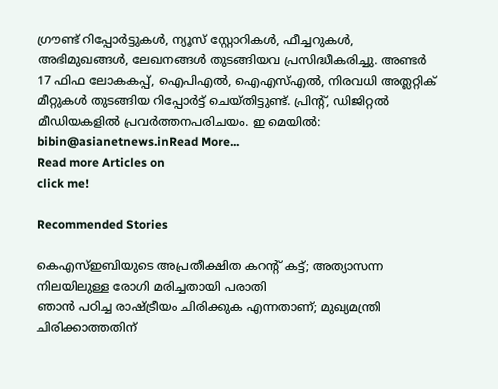ഗ്രൗണ്ട് റിപ്പോര്‍ട്ടുകള്‍, ന്യൂസ് സ്റ്റോറികള്‍, ഫീച്ചറുകള്‍, അഭിമുഖങ്ങള്‍, ലേഖനങ്ങള്‍ തുടങ്ങിയവ പ്രസിദ്ധീകരിച്ചു. അണ്ടര്‍ 17 ഫിഫ ലോകകപ്പ്, ഐപിഎൽ, ഐഎസ്എൽ, നിരവധി അത്ലറ്റിക് മീറ്റുകൾ തുടങ്ങിയ റിപ്പോര്‍ട്ട് ചെയ്തിട്ടുണ്ട്. പ്രിന്‍റ്, ഡിജിറ്റല്‍ മീഡിയകളില്‍ പ്രവര്‍ത്തനപരിചയം. ഇ മെയില്‍: bibin@asianetnews.inRead More...
Read more Articles on
click me!

Recommended Stories

കെഎസ്ഇബിയുടെ അപ്രതീക്ഷിത കറന്റ് കട്ട്; അത്യാസന്ന നിലയിലുള്ള രോഗി മരിച്ചതായി പരാതി
ഞാൻ പഠിച്ച രാഷ്ട്രീയം ചിരിക്കുക എന്നതാണ്; മുഖ്യമന്ത്രി ചിരിക്കാത്തതിന്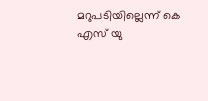മറുപടിയില്ലെന്ന് കെ എസ് യു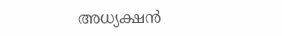അധ്യക്ഷൻ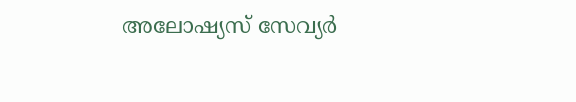അലോഷ്യസ് സേവ്യർ